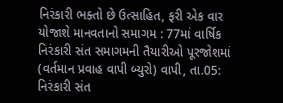નિરંકારી ભક્તો છે ઉત્સાહિત, ફરી એક વાર યોજાશે માનવતાનો સમાગમ : 77માં વાર્ષિક નિરંકારી સંત સમાગમની તૈયારીઓ પૂરજોશમાં
(વર્તમાન પ્રવાહ વાપી બ્યુરો) વાપી, તા.05: નિરંકારી સંત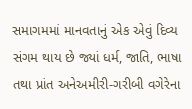સમાગમમાં માનવતાનું એક એવું દિવ્ય સંગમ થાય છે જ્યાં ધર્મ, જાતિ, ભાષા તથા પ્રાંત અનેઅમીરી-ગરીબી વગેરેના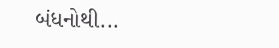બંધનોથી...